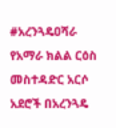#አረንጓዴዐሻራ
የአማራ ክልል ርዕስ መስተዳድር አርሶ አደሮች በአረንጓዴ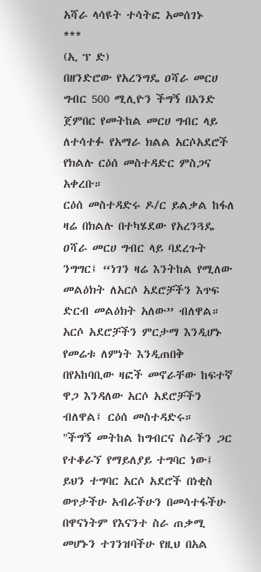አሻራ ላሳዩት ተሳትፎ አመሰገኑ
***
(ኢ ፕ ድ)
በዘንድሮው የአረንግዴ ዐሻራ መርሀ ግብር 500 ሚሊዮን ችግኝ በአንድ ጀምበር የመትከል መርሀ ግብር ላይ ለተሳተፉ የአማራ ክልል አርሶአደሮች የክልሉ ርዕሰ መስተዳድር ምስጋና አቀረቡ።
ርዕሰ መስተዳድሩ ዶ/ር ይልቃል ከፋለ ዛሬ በክልሉ በተካሄደው የአረንጓዴ ዐሻራ መርሀ ግብር ላይ ባደረጉት ንግግር፤ “ነገን ዛሬ እንትከል የሚለው መልዕክት ለአርሶ አደሮቻችን እጥፍ ድርብ መልዕክት አለው” ብለዋል።
አርሶ አደሮቻችን ምርታማ እንዲሆኑ የመሬቱ ለምነት እንዲጠበቅ በየአከባቢው ዛፎች መኖራቸው ከፍተኛ ዋጋ እንዳለው አርሶ አደሮቻችን ብለዋል፤ ርዕሰ መስተዳድሩ።
"ችግኝ መትከል ከግብርና ስራችን ጋር የተቆራኘ የማይለያይ ተግባር ነው፤ ይህን ተግባር አርሶ አደሮች በነቂስ ወጥታችሁ አብራችሁን በመሳተፋችሁ በዋናነትም የእናንተ ስራ ጠቃሚ መሆኑን ተገንዝባችሁ የዚህ በአል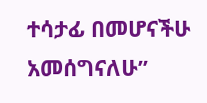ተሳታፊ በመሆናችሁ አመሰግናለሁ”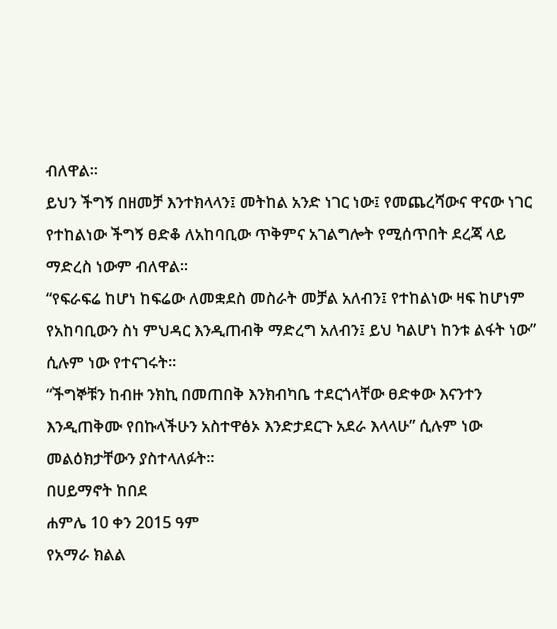ብለዋል።
ይህን ችግኝ በዘመቻ እንተክላላን፤ መትከል አንድ ነገር ነው፤ የመጨረሻውና ዋናው ነገር የተከልነው ችግኝ ፀድቆ ለአከባቢው ጥቅምና አገልግሎት የሚሰጥበት ደረጃ ላይ ማድረስ ነውም ብለዋል።
“የፍራፍሬ ከሆነ ከፍሬው ለመቋደስ መስራት መቻል አለብን፤ የተከልነው ዛፍ ከሆነም የአከባቢውን ስነ ምህዳር እንዲጠብቅ ማድረግ አለብን፤ ይህ ካልሆነ ከንቱ ልፋት ነው” ሲሉም ነው የተናገሩት።
“ችግኞቹን ከብዙ ንክኪ በመጠበቅ እንክብካቤ ተደርጎላቸው ፀድቀው እናንተን እንዲጠቅሙ የበኩላችሁን አስተዋፅኦ እንድታደርጉ አደራ እላላሁ” ሲሉም ነው መልዕክታቸውን ያስተላለፉት።
በሀይማኖት ከበደ
ሐምሌ 10 ቀን 2015 ዓም
የአማራ ክልል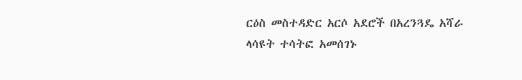ርዕስ መስተዳድር አርሶ አደሮች በአረንጓዴ አሻራ ላሳዩት ተሳትፎ አመሰገኑ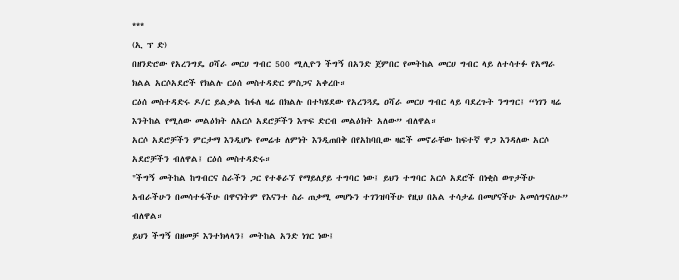***
(ኢ ፕ ድ)
በዘንድሮው የአረንግዴ ዐሻራ መርሀ ግብር 500 ሚሊዮን ችግኝ በአንድ ጀምበር የመትከል መርሀ ግብር ላይ ለተሳተፉ የአማራ ክልል አርሶአደሮች የክልሉ ርዕሰ መስተዳድር ምስጋና አቀረቡ።
ርዕሰ መስተዳድሩ ዶ/ር ይልቃል ከፋለ ዛሬ በክልሉ በተካሄደው የአረንጓዴ ዐሻራ መርሀ ግብር ላይ ባደረጉት ንግግር፤ “ነገን ዛሬ እንትከል የሚለው መልዕክት ለአርሶ አደሮቻችን እጥፍ ድርብ መልዕክት አለው” ብለዋል።
አርሶ አደሮቻችን ምርታማ እንዲሆኑ የመሬቱ ለምነት እንዲጠበቅ በየአከባቢው ዛፎች መኖራቸው ከፍተኛ ዋጋ እንዳለው አርሶ አደሮቻችን ብለዋል፤ ርዕሰ መስተዳድሩ።
"ችግኝ መትከል ከግብርና ስራችን ጋር የተቆራኘ የማይለያይ ተግባር ነው፤ ይህን ተግባር አርሶ አደሮች በነቂስ ወጥታችሁ አብራችሁን በመሳተፋችሁ በዋናነትም የእናንተ ስራ ጠቃሚ መሆኑን ተገንዝባችሁ የዚህ በአል ተሳታፊ በመሆናችሁ አመሰግናለሁ” ብለዋል።
ይህን ችግኝ በዘመቻ እንተክላላን፤ መትከል አንድ ነገር ነው፤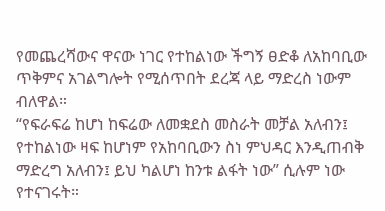የመጨረሻውና ዋናው ነገር የተከልነው ችግኝ ፀድቆ ለአከባቢው ጥቅምና አገልግሎት የሚሰጥበት ደረጃ ላይ ማድረስ ነውም ብለዋል።
“የፍራፍሬ ከሆነ ከፍሬው ለመቋደስ መስራት መቻል አለብን፤ የተከልነው ዛፍ ከሆነም የአከባቢውን ስነ ምህዳር እንዲጠብቅ ማድረግ አለብን፤ ይህ ካልሆነ ከንቱ ልፋት ነው” ሲሉም ነው የተናገሩት።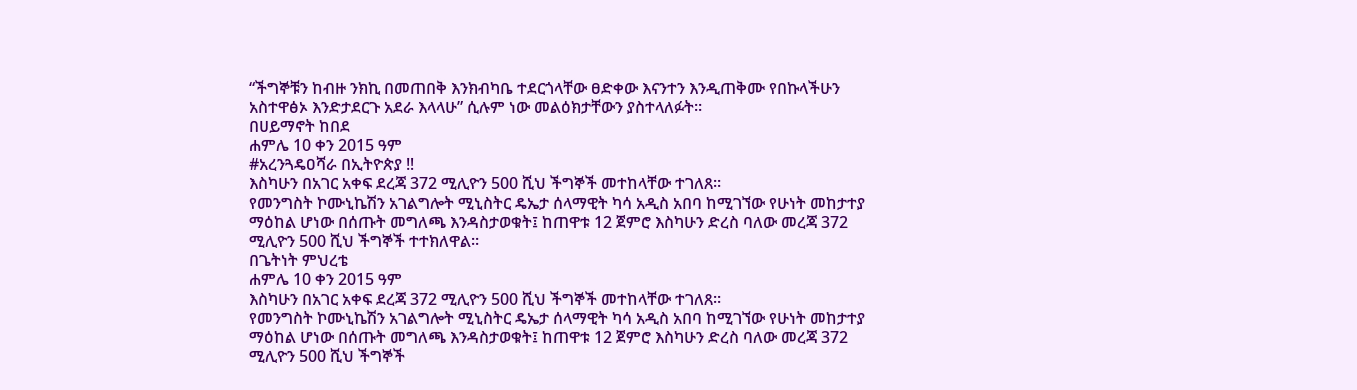“ችግኞቹን ከብዙ ንክኪ በመጠበቅ እንክብካቤ ተደርጎላቸው ፀድቀው እናንተን እንዲጠቅሙ የበኩላችሁን አስተዋፅኦ እንድታደርጉ አደራ እላላሁ” ሲሉም ነው መልዕክታቸውን ያስተላለፉት።
በሀይማኖት ከበደ
ሐምሌ 10 ቀን 2015 ዓም
#አረንጓዴዐሻራ በኢትዮጵያ ‼
እስካሁን በአገር አቀፍ ደረጃ 372 ሚሊዮን 500 ሺህ ችግኞች መተከላቸው ተገለጸ።
የመንግስት ኮሙኒኬሽን አገልግሎት ሚኒስትር ዴኤታ ሰላማዊት ካሳ አዲስ አበባ ከሚገኘው የሁነት መከታተያ ማዕከል ሆነው በሰጡት መግለጫ እንዳስታወቁት፤ ከጠዋቱ 12 ጀምሮ እስካሁን ድረስ ባለው መረጃ 372 ሚሊዮን 500 ሺህ ችግኞች ተተክለዋል።
በጌትነት ምህረቴ
ሐምሌ 10 ቀን 2015 ዓም
እስካሁን በአገር አቀፍ ደረጃ 372 ሚሊዮን 500 ሺህ ችግኞች መተከላቸው ተገለጸ።
የመንግስት ኮሙኒኬሽን አገልግሎት ሚኒስትር ዴኤታ ሰላማዊት ካሳ አዲስ አበባ ከሚገኘው የሁነት መከታተያ ማዕከል ሆነው በሰጡት መግለጫ እንዳስታወቁት፤ ከጠዋቱ 12 ጀምሮ እስካሁን ድረስ ባለው መረጃ 372 ሚሊዮን 500 ሺህ ችግኞች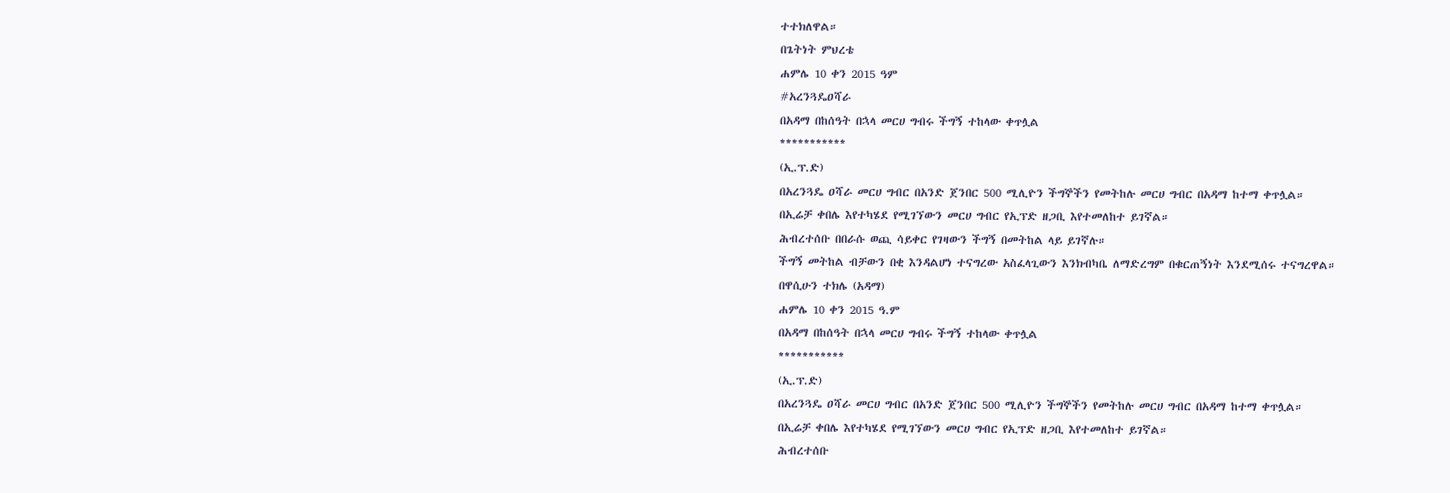ተተክለዋል።
በጌትነት ምህረቴ
ሐምሌ 10 ቀን 2015 ዓም
#አረንጓዴዐሻራ
በአዳማ በከሰዓት በኋላ መርሀ ግብሩ ችግኝ ተከላው ቀጥሏል
***********
(ኢ.ፕ.ድ)
በአረንጓዴ ዐሻራ መርሀ ግብር በአንድ ጀንበር 500 ሚሊዮን ችግኞችን የመትከሉ መርሀ ግብር በአዳማ ከተማ ቀጥሏል።
በኢሬቻ ቀበሌ እየተካሄደ የሚገኘውን መርሀ ግብር የኢፕድ ዘጋቢ እየተመለከተ ይገኛል።
ሕብረተሰቡ በበራሱ ወጪ ሳይቀር የገዛውን ችግኝ በመትከል ላይ ይገኛሉ።
ችግኝ መትከል ብቻውን በቂ እንዳልሆነ ተናግረው አስፈላጊውን እንክብካቤ ለማድረግም በቁርጠኝነት እንደሚሰሩ ተናግረዋል።
በዋሲሁን ተክሌ (አዳማ)
ሐምሌ 10 ቀን 2015 ዓ.ም
በአዳማ በከሰዓት በኋላ መርሀ ግብሩ ችግኝ ተከላው ቀጥሏል
***********
(ኢ.ፕ.ድ)
በአረንጓዴ ዐሻራ መርሀ ግብር በአንድ ጀንበር 500 ሚሊዮን ችግኞችን የመትከሉ መርሀ ግብር በአዳማ ከተማ ቀጥሏል።
በኢሬቻ ቀበሌ እየተካሄደ የሚገኘውን መርሀ ግብር የኢፕድ ዘጋቢ እየተመለከተ ይገኛል።
ሕብረተሰቡ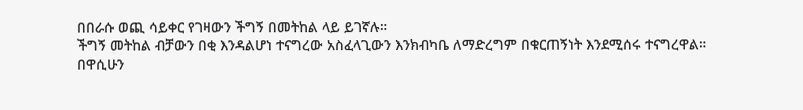በበራሱ ወጪ ሳይቀር የገዛውን ችግኝ በመትከል ላይ ይገኛሉ።
ችግኝ መትከል ብቻውን በቂ እንዳልሆነ ተናግረው አስፈላጊውን እንክብካቤ ለማድረግም በቁርጠኝነት እንደሚሰሩ ተናግረዋል።
በዋሲሁን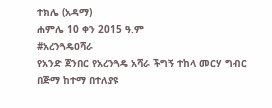ተክሌ (አዳማ)
ሐምሌ 10 ቀን 2015 ዓ.ም
#አረንጓዴዐሻራ
የአንድ ጀንበር የአረንጓዴ አሻራ ችግኝ ተከላ መርሃ ግብር በጅማ ከተማ በተለያዩ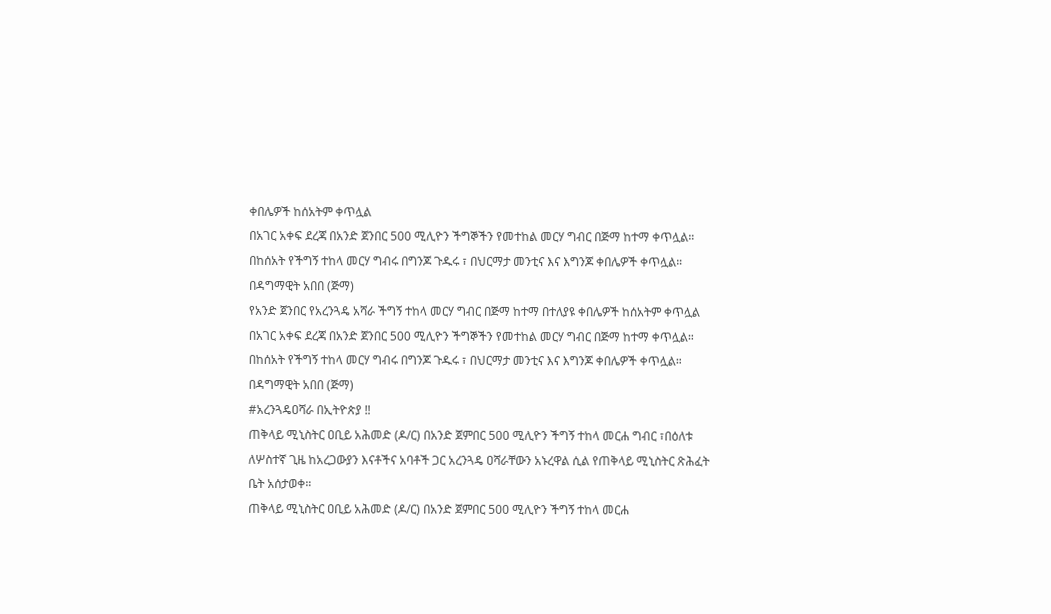ቀበሌዎች ከሰአትም ቀጥሏል
በአገር አቀፍ ደረጃ በአንድ ጀንበር 500 ሚሊዮን ችግኞችን የመተከል መርሃ ግብር በጅማ ከተማ ቀጥሏል።
በከሰአት የችግኝ ተከላ መርሃ ግብሩ በግንጆ ጉዱሩ ፣ በህርማታ መንቲና እና እግንጆ ቀበሌዎች ቀጥሏል።
በዳግማዊት አበበ (ጅማ)
የአንድ ጀንበር የአረንጓዴ አሻራ ችግኝ ተከላ መርሃ ግብር በጅማ ከተማ በተለያዩ ቀበሌዎች ከሰአትም ቀጥሏል
በአገር አቀፍ ደረጃ በአንድ ጀንበር 500 ሚሊዮን ችግኞችን የመተከል መርሃ ግብር በጅማ ከተማ ቀጥሏል።
በከሰአት የችግኝ ተከላ መርሃ ግብሩ በግንጆ ጉዱሩ ፣ በህርማታ መንቲና እና እግንጆ ቀበሌዎች ቀጥሏል።
በዳግማዊት አበበ (ጅማ)
#አረንጓዴዐሻራ በኢትዮጵያ ‼
ጠቅላይ ሚኒስትር ዐቢይ አሕመድ (ዶ/ር) በአንድ ጀምበር 500 ሚሊዮን ችግኝ ተከላ መርሐ ግብር ፣በዕለቱ ለሦስተኛ ጊዜ ከአረጋውያን እናቶችና አባቶች ጋር አረንጓዴ ዐሻራቸውን አኑረዋል ሲል የጠቅላይ ሚኒስትር ጽሕፈት ቤት አሰታወቀ።
ጠቅላይ ሚኒስትር ዐቢይ አሕመድ (ዶ/ር) በአንድ ጀምበር 500 ሚሊዮን ችግኝ ተከላ መርሐ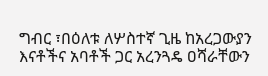ግብር ፣በዕለቱ ለሦስተኛ ጊዜ ከአረጋውያን እናቶችና አባቶች ጋር አረንጓዴ ዐሻራቸውን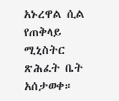አኑረዋል ሲል የጠቅላይ ሚኒስትር ጽሕፈት ቤት አሰታወቀ።